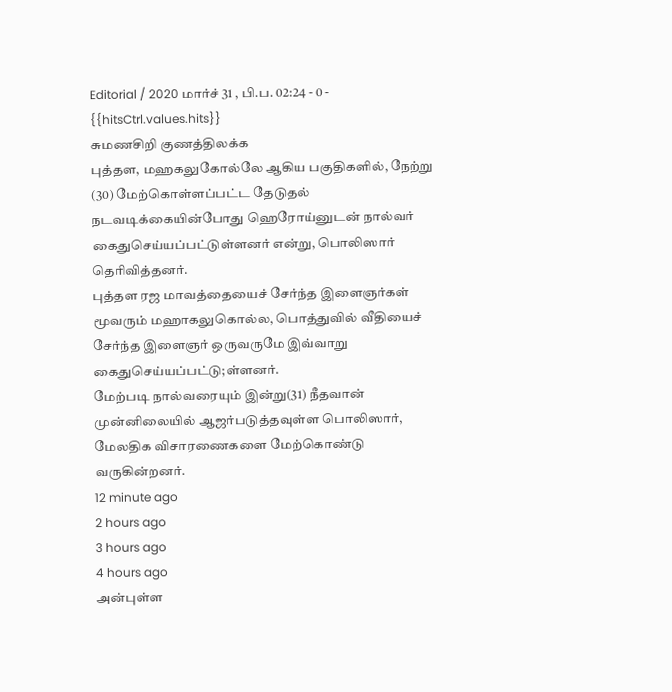Editorial / 2020 மார்ச் 31 , பி.ப. 02:24 - 0 - {{hitsCtrl.values.hits}}
சுமணசிறி குணத்திலக்க
புத்தள, மஹகலுகோல்லே ஆகிய பகுதிகளில், நேற்று (30) மேற்கொள்ளப்பட்ட தேடுதல் நடவடிக்கையின்போது ஹெரோய்னுடன் நால்வர் கைதுசெய்யப்பட்டுள்ளனர் என்று, பொலிஸார் தெரிவித்தனர்.
புத்தள ரஜ மாவத்தையைச் சேர்ந்த இளைஞர்கள் மூவரும் மஹாகலுகொல்ல, பொத்துவில் வீதியைச் சேர்ந்த இளைஞர் ஒருவருமே இவ்வாறு கைதுசெய்யப்பட்டு;ள்ளனர்.
மேற்படி நால்வரையும் இன்று(31) நீதவான் முன்னிலையில் ஆஜர்படுத்தவுள்ள பொலிஸார், மேலதிக விசாரணைகளை மேற்கொண்டு வருகின்றனர்.
12 minute ago
2 hours ago
3 hours ago
4 hours ago
அன்புள்ள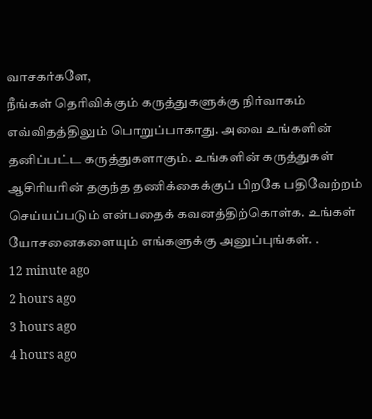வாசகர்களே,
நீங்கள் தெரிவிக்கும் கருத்துகளுக்கு நிர்வாகம் எவ்விதத்திலும் பொறுப்பாகாது. அவை உங்களின் தனிப்பட்ட கருத்துகளாகும். உங்களின் கருத்துகள் ஆசிரியரின் தகுந்த தணிக்கைக்குப் பிறகே பதிவேற்றம் செய்யப்படும் என்பதைக் கவனத்திற்கொள்க. உங்கள் யோசனைகளையும் எங்களுக்கு அனுப்புங்கள். .
12 minute ago
2 hours ago
3 hours ago
4 hours ago